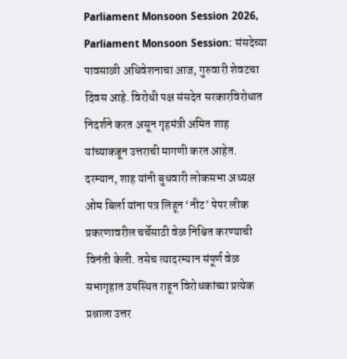Parliament Monsoon Session 2026,
Parliament Monsoon Session: संसदेच्या पावसाळी अधिवेशनाचा आज, गुरुवारी शेवटचा दिवस आहे. विरोधी पक्ष संसदेत सरकारविरोधात निदर्शने करत असून गृहमंत्री अमित शाह यांच्याकडून उत्तराची मागणी करत आहेत. दरम्यान, शाह यांनी बुधवारी लोकसभा अध्यक्ष ओम बिर्ला यांना पत्र लिहून ‘नीट’ पेपर लीक प्रकरणावरील चर्चेसाठी वेळ निश्चित करण्याची विनंती केली. तसेच त्यादरम्यान संपूर्ण वेळ सभागृहात उपस्थित राहून विरोधकांच्या प्रत्येक प्रश्नाला उत्तर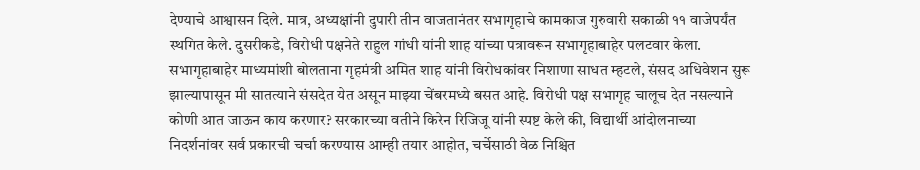देण्याचे आश्वासन दिले. मात्र, अध्यक्षांनी दुपारी तीन वाजतानंतर सभागृहाचे कामकाज गुरुवारी सकाळी ११ वाजेपर्यंत स्थगित केले. दुसरीकडे, विरोधी पक्षनेते राहुल गांधी यांनी शाह यांच्या पत्रावरून सभागृहाबाहेर पलटवार केला.
सभागृहाबाहेर माध्यमांशी बोलताना गृहमंत्री अमित शाह यांनी विरोधकांवर निशाणा साधत म्हटले, संसद अधिवेशन सुरू झाल्यापासून मी सातत्याने संसदेत येत असून माझ्या चेंबरमध्ये बसत आहे. विरोधी पक्ष सभागृह चालूच देत नसल्याने कोणी आत जाऊन काय करणार? सरकारच्या वतीने किरेन रिजिजू यांनी स्पष्ट केले की, विद्यार्थी आंदोलनाच्या निदर्शनांवर सर्व प्रकारची चर्चा करण्यास आम्ही तयार आहोत, चर्चेसाठी वेळ निश्चित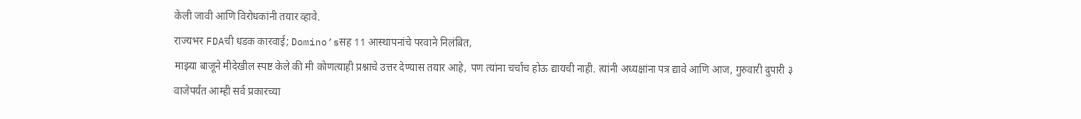केली जावी आणि विरोधकांनी तयार व्हावे.
राज्यभर FDAची धडक कारवाई; Domino’sसह 11 आस्थापनांचे परवाने निलंबित,
माझ्या बाजूने मीदेखील स्पष्ट केले की मी कोणत्याही प्रश्नाचे उत्तर देण्यास तयार आहे, पण त्यांना चर्चाच होऊ द्यायची नाही. त्यांनी अध्यक्षांना पत्र द्यावे आणि आज, गुरुवारी दुपारी ३ वाजेपर्यंत आम्ही सर्व प्रकारच्या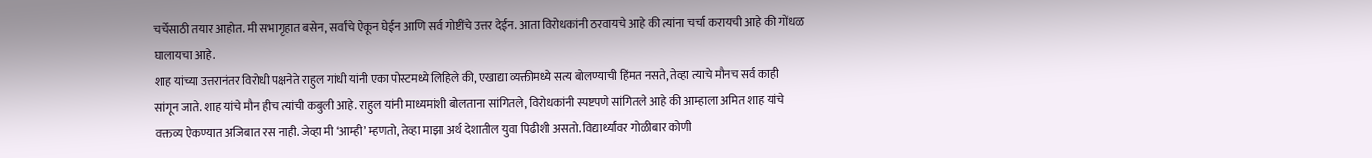चर्चेसाठी तयार आहोत. मी सभागृहात बसेन, सर्वांचे ऐकून घेईन आणि सर्व गोष्टींचे उत्तर देईन. आता विरोधकांनी ठरवायचे आहे की त्यांना चर्चा करायची आहे की गोंधळ घालायचा आहे.
शाह यांच्या उत्तरानंतर विरोधी पक्षनेते राहुल गांधी यांनी एका पोस्टमध्ये लिहिले की, एखाद्या व्यक्तीमध्ये सत्य बोलण्याची हिंमत नसते, तेव्हा त्याचे मौनच सर्व काही सांगून जाते. शाह यांचे मौन हीच त्यांची कबुली आहे. राहुल यांनी माध्यमांशी बोलताना सांगितले, विरोधकांनी स्पष्टपणे सांगितले आहे की आम्हाला अमित शाह यांचे वक्तव्य ऐकण्यात अजिबात रस नाही. जेव्हा मी ‘आम्ही’ म्हणतो, तेव्हा माझा अर्थ देशातील युवा पिढीशी असतो. विद्यार्थ्यांवर गोळीबार कोणी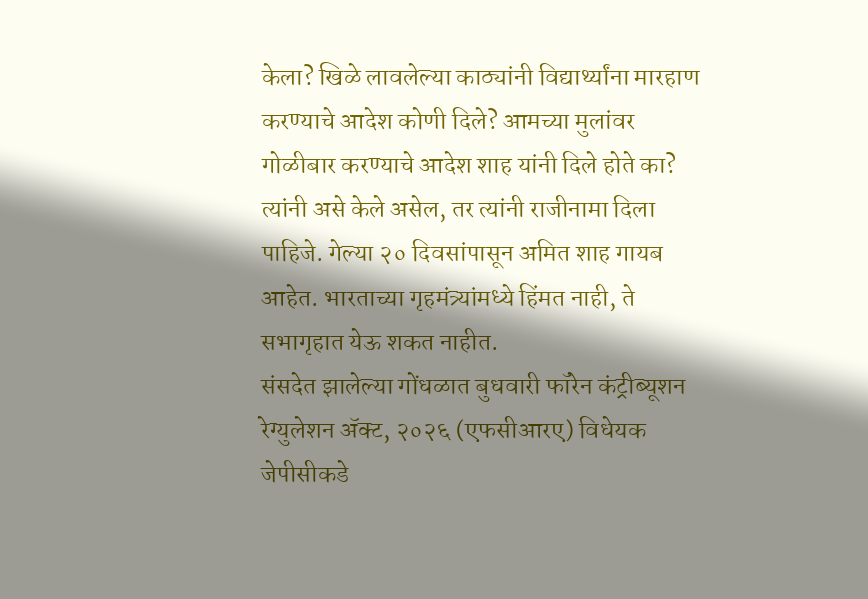केला? खिळे लावलेल्या काठ्यांनी विद्यार्थ्यांना मारहाण करण्याचे आदेश कोणी दिले? आमच्या मुलांवर गोळीबार करण्याचे आदेश शाह यांनी दिले होते का? त्यांनी असे केले असेल, तर त्यांनी राजीनामा दिला पाहिजे. गेल्या २० दिवसांपासून अमित शाह गायब आहेत. भारताच्या गृहमंत्र्यांमध्ये हिंमत नाही, ते सभागृहात येऊ शकत नाहीत.
संसदेत झालेल्या गोंधळात बुधवारी फॉरेन कंट्रीब्यूशन रेग्युलेशन ॲक्ट, २०२६ (एफसीआरए) विधेयक जेपीसीकडे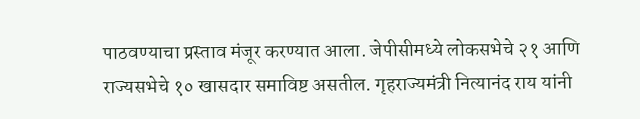पाठवण्याचा प्रस्ताव मंजूर करण्यात आला. जेपीसीमध्ये लोकसभेचे २१ आणि राज्यसभेचे १० खासदार समाविष्ट असतील. गृहराज्यमंत्री नित्यानंद राय यांनी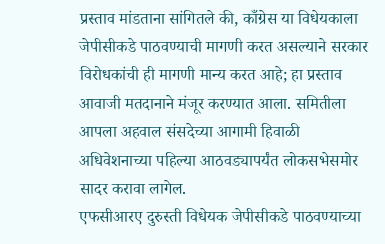प्रस्ताव मांडताना सांगितले की, काँग्रेस या विधेयकाला जेपीसीकडे पाठवण्याची मागणी करत असल्याने सरकार विरोधकांची ही मागणी मान्य करत आहे; हा प्रस्ताव आवाजी मतदानाने मंजूर करण्यात आला. समितीला आपला अहवाल संसदेच्या आगामी हिवाळी अधिवेशनाच्या पहिल्या आठवड्यापर्यंत लोकसभेसमोर सादर करावा लागेल.
एफसीआरए दुरुस्ती विधेयक जेपीसीकडे पाठवण्याच्या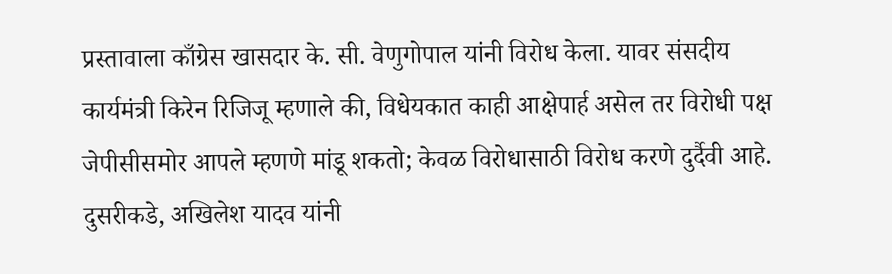प्रस्तावाला काँग्रेस खासदार के. सी. वेणुगोपाल यांनी विरोध केला. यावर संसदीय कार्यमंत्री किरेन रिजिजू म्हणाले की, विधेयकात काही आक्षेपार्ह असेल तर विरोधी पक्ष जेपीसीसमोर आपले म्हणणे मांडू शकतो; केवळ विरोधासाठी विरोध करणे दुर्दैवी आहे. दुसरीकडे, अखिलेश यादव यांनी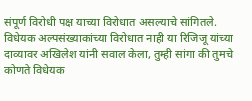संपूर्ण विरोधी पक्ष याच्या विरोधात असल्याचे सांगितले. विधेयक अल्पसंख्याकांच्या विरोधात नाही या रिजिजू यांच्या दाव्यावर अखिलेश यांनी सवाल केला, तुम्ही सांगा की तुमचे कोणते विधेयक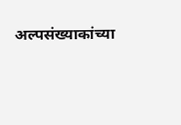अल्पसंख्याकांच्या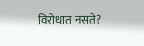विरोधात नसते?